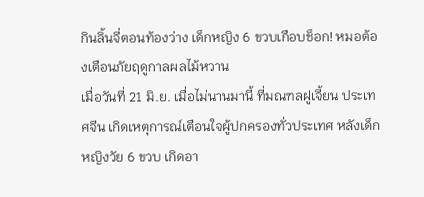กินลิ้นจี่ตอนท้องว่าง เด็กหญิง 6 ขวบเกือบช็อก! หมอต้องเตือนภัยฤดูกาลผลไม้หวาน
เมื่อวันที่ 21 มิ.ย. เมื่อไม่นานมานี้ ที่มณฑลฝูเจี้ยน ประเทศจีน เกิดเหตุการณ์เตือนใจผู้ปกครองทั่วประเทศ หลังเด็กหญิงวัย 6 ขวบ เกิดอา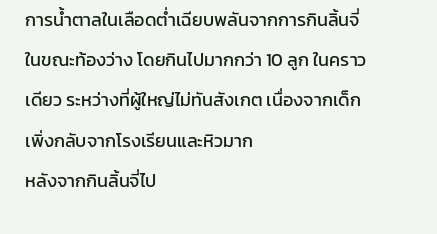การน้ำตาลในเลือดต่ำเฉียบพลันจากการกินลิ้นจี่ในขณะท้องว่าง โดยกินไปมากกว่า 10 ลูก ในคราวเดียว ระหว่างที่ผู้ใหญ่ไม่ทันสังเกต เนื่องจากเด็กเพิ่งกลับจากโรงเรียนและหิวมาก
หลังจากกินลิ้นจี่ไป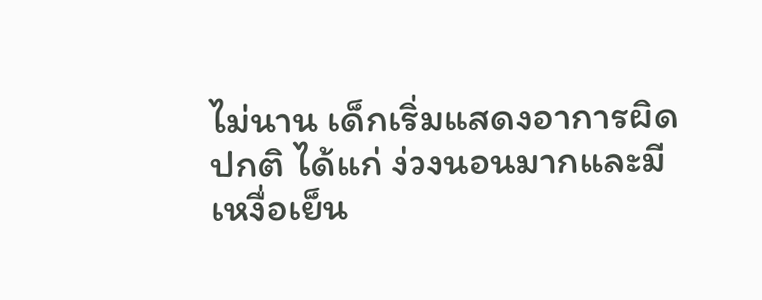ไม่นาน เด็กเริ่มแสดงอาการผิดปกติ ได้แก่ ง่วงนอนมากและมีเหงื่อเย็น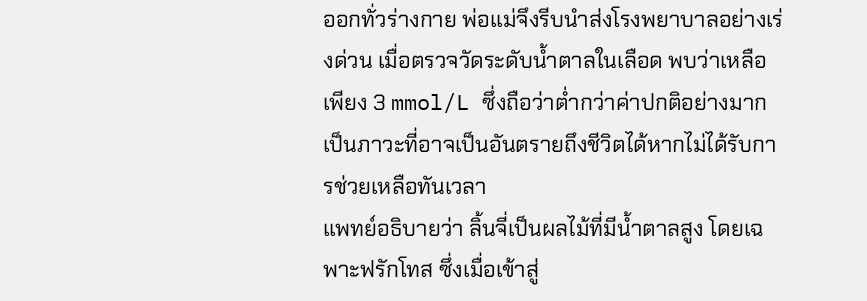ออกทั่วร่างกาย พ่อแม่จึงรีบนำส่งโรงพยาบาลอย่างเร่งด่วน เมื่อตรวจวัดระดับน้ำตาลในเลือด พบว่าเหลือเพียง 3 mmol/L ซึ่งถือว่าต่ำกว่าค่าปกติอย่างมาก เป็นภาวะที่อาจเป็นอันตรายถึงชีวิตได้หากไม่ได้รับการช่วยเหลือทันเวลา
แพทย์อธิบายว่า ลิ้นจี่เป็นผลไม้ที่มีน้ำตาลสูง โดยเฉพาะฟรักโทส ซึ่งเมื่อเข้าสู่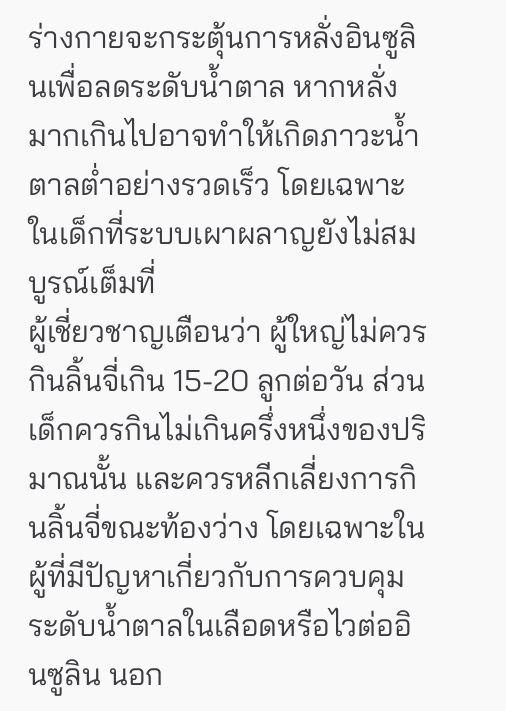ร่างกายจะกระตุ้นการหลั่งอินซูลินเพื่อลดระดับน้ำตาล หากหลั่งมากเกินไปอาจทำให้เกิดภาวะน้ำตาลต่ำอย่างรวดเร็ว โดยเฉพาะในเด็กที่ระบบเผาผลาญยังไม่สมบูรณ์เต็มที่
ผู้เชี่ยวชาญเตือนว่า ผู้ใหญ่ไม่ควรกินลิ้นจี่เกิน 15-20 ลูกต่อวัน ส่วนเด็กควรกินไม่เกินครึ่งหนึ่งของปริมาณนั้น และควรหลีกเลี่ยงการกินลิ้นจี่ขณะท้องว่าง โดยเฉพาะในผู้ที่มีปัญหาเกี่ยวกับการควบคุมระดับน้ำตาลในเลือดหรือไวต่ออินซูลิน นอก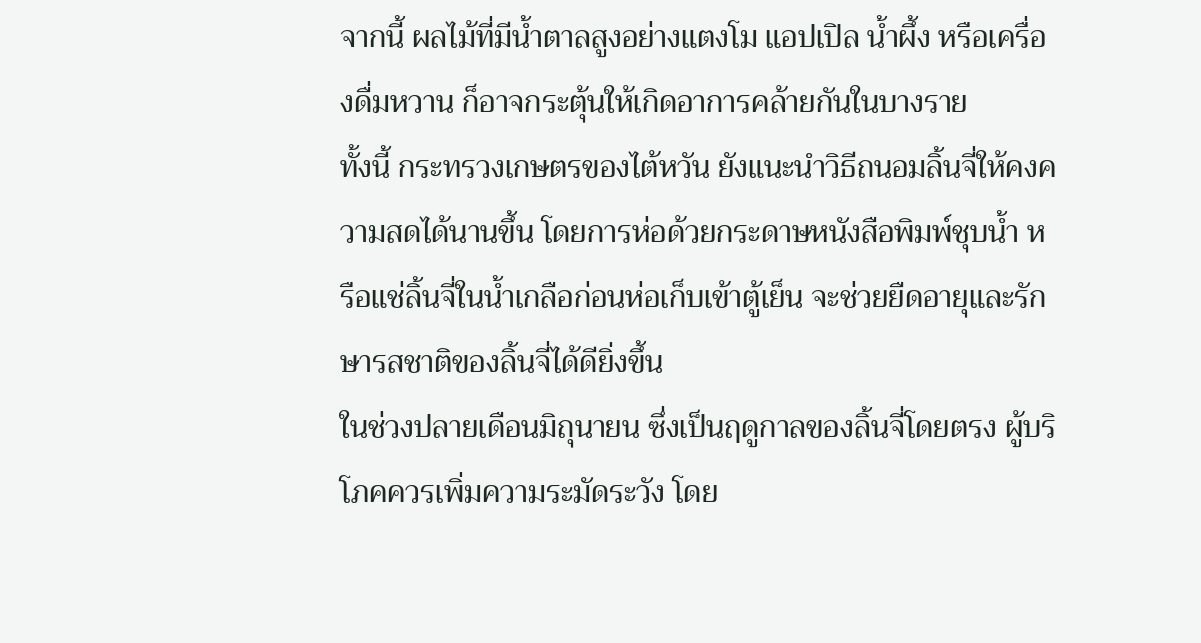จากนี้ ผลไม้ที่มีน้ำตาลสูงอย่างแตงโม แอปเปิล น้ำผึ้ง หรือเครื่องดื่มหวาน ก็อาจกระตุ้นให้เกิดอาการคล้ายกันในบางราย
ทั้งนี้ กระทรวงเกษตรของไต้หวัน ยังแนะนำวิธีถนอมลิ้นจี่ให้คงความสดได้นานขึ้น โดยการห่อด้วยกระดาษหนังสือพิมพ์ชุบน้ำ หรือแช่ลิ้นจี่ในน้ำเกลือก่อนห่อเก็บเข้าตู้เย็น จะช่วยยืดอายุและรักษารสชาติของลิ้นจี่ได้ดียิ่งขึ้น
ในช่วงปลายเดือนมิถุนายน ซึ่งเป็นฤดูกาลของลิ้นจี่โดยตรง ผู้บริโภคควรเพิ่มความระมัดระวัง โดย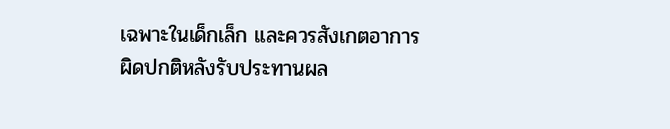เฉพาะในเด็กเล็ก และควรสังเกตอาการผิดปกติหลังรับประทานผล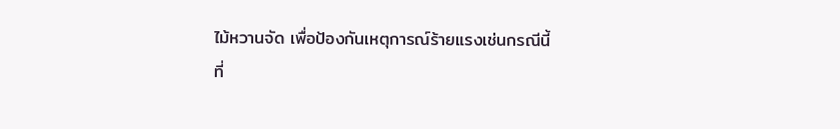ไม้หวานจัด เพื่อป้องกันเหตุการณ์ร้ายแรงเช่นกรณีนี้
ที่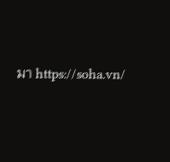มา https://soha.vn/